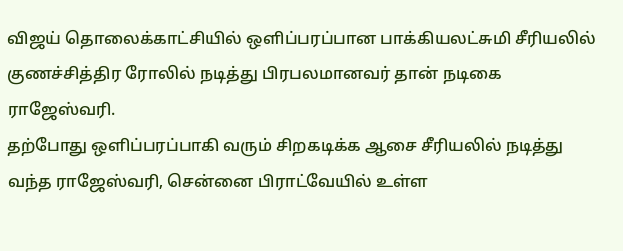விஜய் தொலைக்காட்சியில் ஒளிப்பரப்பான பாக்கியலட்சுமி சீரியலில் குணச்சித்திர ரோலில் நடித்து பிரபலமானவர் தான் நடிகை ராஜேஸ்வரி.
தற்போது ஒளிப்பரப்பாகி வரும் சிறகடிக்க ஆசை சீரியலில் நடித்து வந்த ராஜேஸ்வரி, சென்னை பிராட்வேயில் உள்ள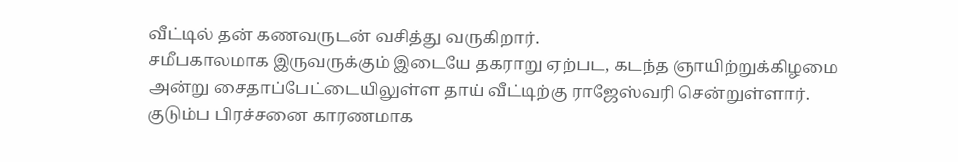வீட்டில் தன் கணவருடன் வசித்து வருகிறார்.
சமீபகாலமாக இருவருக்கும் இடையே தகராறு ஏற்பட, கடந்த ஞாயிற்றுக்கிழமை அன்று சைதாப்பேட்டையிலுள்ள தாய் வீட்டிற்கு ராஜேஸ்வரி சென்றுள்ளார்.
குடும்ப பிரச்சனை காரணமாக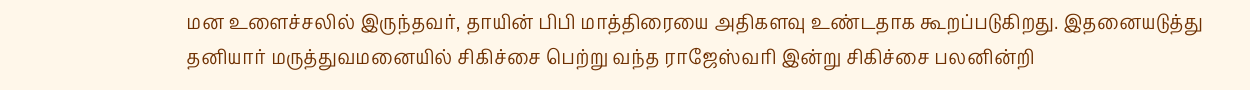மன உளைச்சலில் இருந்தவர், தாயின் பிபி மாத்திரையை அதிகளவு உண்டதாக கூறப்படுகிறது. இதனையடுத்து தனியார் மருத்துவமனையில் சிகிச்சை பெற்று வந்த ராஜேஸ்வரி இன்று சிகிச்சை பலனின்றி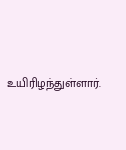உயிரிழந்துள்ளார்.